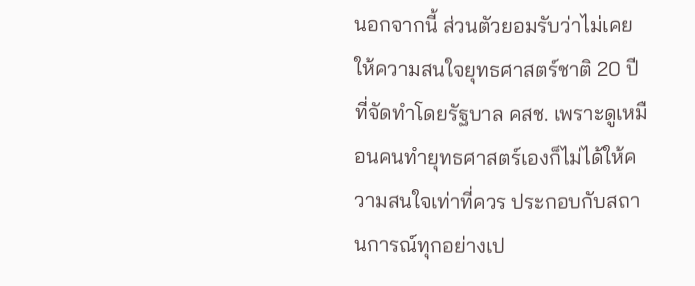นอกจากนี้ ส่วนตัวยอมรับว่าไม่เคยให้ความสนใจยุทธศาสตร์ชาติ 20 ปี ที่จัดทำโดยรัฐบาล คสช. เพราะดูเหมือนคนทำยุทธศาสตร์เองก็ไม่ได้ให้ความสนใจเท่าที่ควร ประกอบกับสถานการณ์ทุกอย่างเป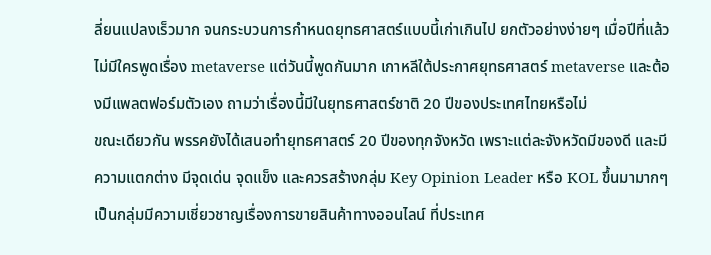ลี่ยนแปลงเร็วมาก จนกระบวนการกำหนดยุทธศาสตร์แบบนี้เก่าเกินไป ยกตัวอย่างง่ายๆ เมื่อปีที่แล้วไม่มีใครพูดเรื่อง metaverse แต่วันนี้พูดกันมาก เกาหลีใต้ประกาศยุทธศาสตร์ metaverse และต้องมีแพลตฟอร์มตัวเอง ถามว่าเรื่องนี้มีในยุทธศาสตร์ชาติ 20 ปีของประเทศไทยหรือไม่
ขณะเดียวกัน พรรคยังได้เสนอทำยุทธศาสตร์ 20 ปีของทุกจังหวัด เพราะแต่ละจังหวัดมีของดี และมีความแตกต่าง มีจุดเด่น จุดแข็ง และควรสร้างกลุ่ม Key Opinion Leader หรือ KOL ขึ้นมามากๆ เป็นกลุ่มมีความเชี่ยวชาญเรื่องการขายสินค้าทางออนไลน์ ที่ประเทศ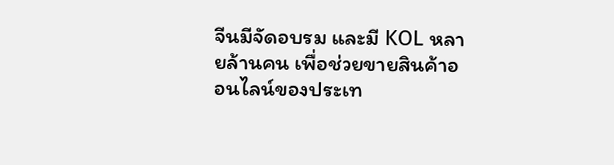จีนมีจัดอบรม และมี KOL หลายล้านคน เพื่อช่วยขายสินค้าออนไลน์ของประเท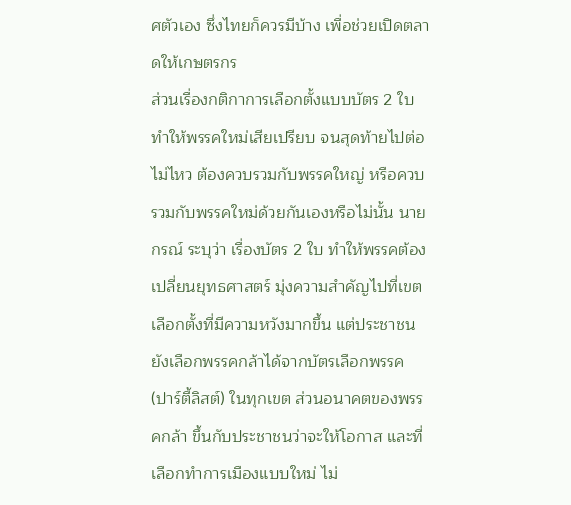ศตัวเอง ซึ่งไทยก็ควรมีบ้าง เพื่อช่วยเปิดตลาดให้เกษตรกร
ส่วนเรื่องกติกาการเลือกตั้งแบบบัตร 2 ใบ ทำให้พรรคใหม่เสียเปรียบ จนสุดท้ายไปต่อไม่ไหว ต้องควบรวมกับพรรคใหญ่ หรือควบรวมกับพรรคใหม่ด้วยกันเองหรือไม่นั้น นายกรณ์ ระบุว่า เรื่องบัตร 2 ใบ ทำให้พรรคต้องเปลี่ยนยุทธศาสตร์ มุ่งความสำคัญไปที่เขตเลือกตั้งที่มีความหวังมากขึ้น แต่ประชาชนยังเลือกพรรคกล้าได้จากบัตรเลือกพรรค (ปาร์ตี้ลิสต์) ในทุกเขต ส่วนอนาคตของพรรคกล้า ขึ้นกับประชาชนว่าจะให้โอกาส และที่เลือกทำการเมืองแบบใหม่ ไม่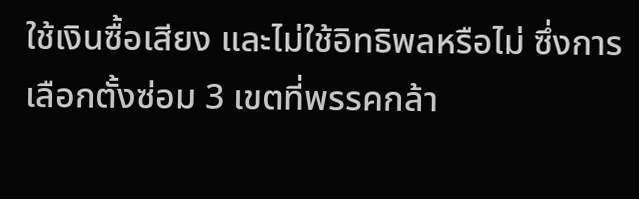ใช้เงินซื้อเสียง และไม่ใช้อิทธิพลหรือไม่ ซึ่งการเลือกตั้งซ่อม 3 เขตที่พรรคกล้า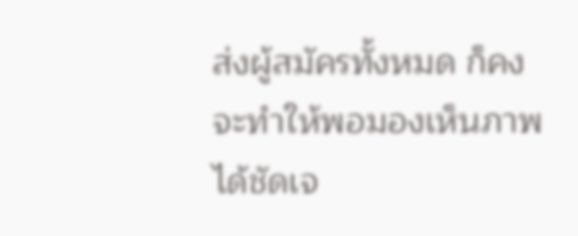ส่งผู้สมัครทั้งหมด ก็คงจะทำให้พอมองเห็นภาพได้ชัดเจ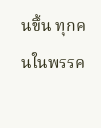นขึ้น ทุกคนในพรรค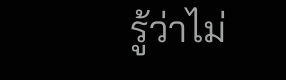รู้ว่าไม่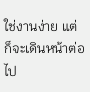ใช่งานง่าย แต่ก็จะเดินหน้าต่อไป